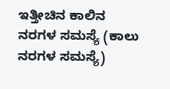ಇತ್ತೀಚಿನ ಕಾಲಿನ ನರಗಳ ಸಮಸ್ಯೆ (ಕಾಲು ನರಗಳ ಸಮಸ್ಯೆ)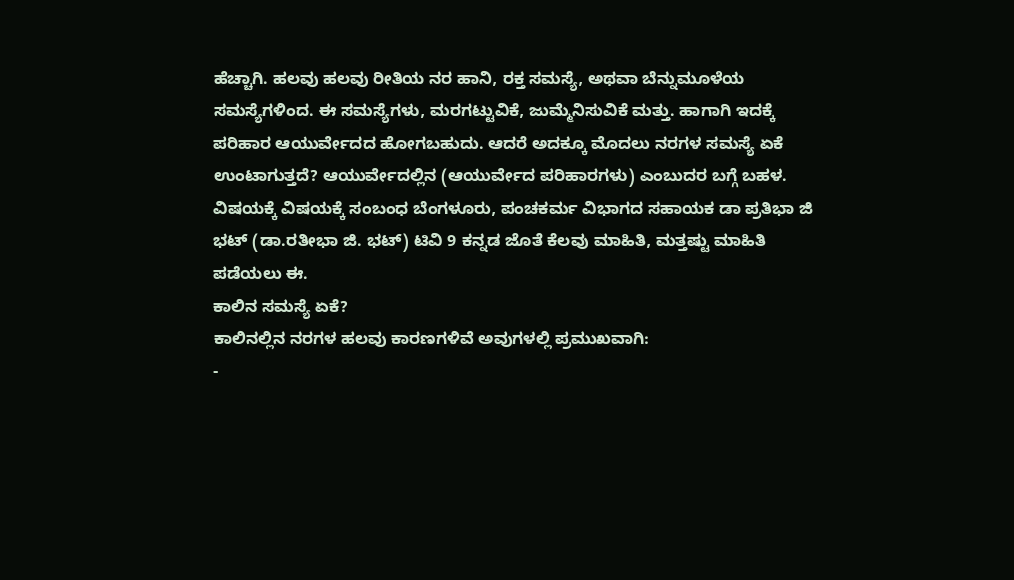ಹೆಚ್ಚಾಗಿ. ಹಲವು ಹಲವು ರೀತಿಯ ನರ ಹಾನಿ, ರಕ್ತ ಸಮಸ್ಯೆ, ಅಥವಾ ಬೆನ್ನುಮೂಳೆಯ ಸಮಸ್ಯೆಗಳಿಂದ. ಈ ಸಮಸ್ಯೆಗಳು, ಮರಗಟ್ಟುವಿಕೆ, ಜುಮ್ಮೆನಿಸುವಿಕೆ ಮತ್ತು. ಹಾಗಾಗಿ ಇದಕ್ಕೆ ಪರಿಹಾರ ಆಯುರ್ವೇದದ ಹೋಗಬಹುದು. ಆದರೆ ಅದಕ್ಕೂ ಮೊದಲು ನರಗಳ ಸಮಸ್ಯೆ ಏಕೆ ಉಂಟಾಗುತ್ತದೆ? ಆಯುರ್ವೇದಲ್ಲಿನ (ಆಯುರ್ವೇದ ಪರಿಹಾರಗಳು) ಎಂಬುದರ ಬಗ್ಗೆ ಬಹಳ. ವಿಷಯಕ್ಕೆ ವಿಷಯಕ್ಕೆ ಸಂಬಂಧ ಬೆಂಗಳೂರು, ಪಂಚಕರ್ಮ ವಿಭಾಗದ ಸಹಾಯಕ ಡಾ ಪ್ರತಿಭಾ ಜಿ ಭಟ್ (ಡಾ.ರತೀಭಾ ಜಿ. ಭಟ್) ಟಿವಿ 9 ಕನ್ನಡ ಜೊತೆ ಕೆಲವು ಮಾಹಿತಿ, ಮತ್ತಷ್ಟು ಮಾಹಿತಿ ಪಡೆಯಲು ಈ.
ಕಾಲಿನ ಸಮಸ್ಯೆ ಏಕೆ?
ಕಾಲಿನಲ್ಲಿನ ನರಗಳ ಹಲವು ಕಾರಣಗಳಿವೆ ಅವುಗಳಲ್ಲಿ ಪ್ರಮುಖವಾಗಿ:
-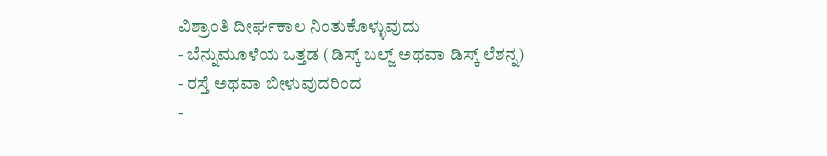ವಿಶ್ರಾಂತಿ ದೀರ್ಘಕಾಲ ನಿಂತುಕೊಳ್ಳುವುದು
- ಬೆನ್ನುಮೂಳೆಯ ಒತ್ತಡ (ಡಿಸ್ಕ್ ಬಲ್ಜ್ ಅಥವಾ ಡಿಸ್ಕ್ ಲೆಶನ್ನ)
- ರಸ್ತೆ ಅಥವಾ ಬೀಳುವುದರಿಂದ
-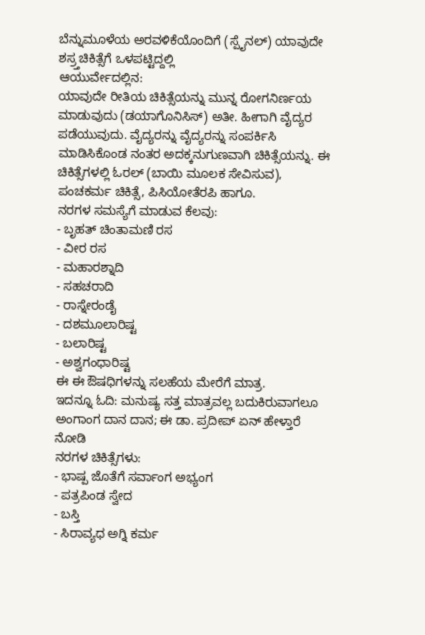ಬೆನ್ನುಮೂಳೆಯ ಅರವಳಿಕೆಯೊಂದಿಗೆ (ಸ್ಪೈನಲ್) ಯಾವುದೇ ಶಸ್ರ್ತಚಿಕಿತ್ಸೆಗೆ ಒಳಪಟ್ಟಿದ್ದಲ್ಲಿ
ಆಯುರ್ವೇದಲ್ಲಿನ:
ಯಾವುದೇ ರೀತಿಯ ಚಿಕಿತ್ಸೆಯನ್ನು ಮುನ್ನ ರೋಗನಿರ್ಣಯ ಮಾಡುವುದು (ಡಯಾಗೊನಿಸಿಸ್) ಅತೀ. ಹೀಗಾಗಿ ವೈದ್ಯರ ಪಡೆಯುವುದು. ವೈದ್ಯರನ್ನು ವೈದ್ಯರನ್ನು ಸಂಪರ್ಕಿಸಿ ಮಾಡಿಸಿಕೊಂಡ ನಂತರ ಅದಕ್ಕನುಗುಣವಾಗಿ ಚಿಕಿತ್ಸೆಯನ್ನು. ಈ ಚಿಕಿತ್ಸೆಗಳಲ್ಲಿ ಓರಲ್ (ಬಾಯಿ ಮೂಲಕ ಸೇವಿಸುವ), ಪಂಚಕರ್ಮ ಚಿಕಿತ್ಸೆ, ಪಿಸಿಯೋತೆರಪಿ ಹಾಗೂ.
ನರಗಳ ಸಮಸ್ಯೆಗೆ ಮಾಡುವ ಕೆಲವು:
- ಬೃಹತ್ ಚಿಂತಾಮಣಿ ರಸ
- ವೀರ ರಸ
- ಮಹಾರಶ್ನಾದಿ
- ಸಹಚರಾದಿ
- ರಾಸ್ನೇರಂಡೈ
- ದಶಮೂಲಾರಿಷ್ಟ
- ಬಲಾರಿಷ್ಟ
- ಅಶ್ವಗಂಧಾರಿಷ್ಟ
ಈ ಈ ಔಷಧಿಗಳನ್ನು ಸಲಹೆಯ ಮೇರೆಗೆ ಮಾತ್ರ.
ಇದನ್ನೂ ಓದಿ: ಮನುಷ್ಯ ಸತ್ತ ಮಾತ್ರವಲ್ಲ ಬದುಕಿರುವಾಗಲೂ ಅಂಗಾಂಗ ದಾನ ದಾನ; ಈ ಡಾ. ಪ್ರದೀಪ್ ಏನ್ ಹೇಳ್ತಾರೆ ನೋಡಿ
ನರಗಳ ಚಿಕಿತ್ಸೆಗಳು:
- ಭಾಷ್ಪ ಜೊತೆಗೆ ಸರ್ವಾಂಗ ಅಭ್ಯಂಗ
- ಪತ್ರಪಿಂಡ ಸ್ವೇದ
- ಬಸ್ತಿ
- ಸಿರಾವ್ಯಧ ಅಗ್ನಿ ಕರ್ಮ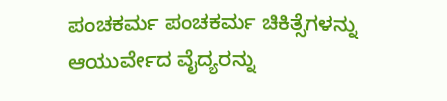ಪಂಚಕರ್ಮ ಪಂಚಕರ್ಮ ಚಿಕಿತ್ಸೆಗಳನ್ನು ಆಯುರ್ವೇದ ವೈದ್ಯರನ್ನು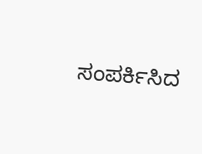ಸಂಪರ್ಕಿಸಿದ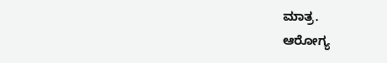ಮಾತ್ರ.
ಆರೋಗ್ಯ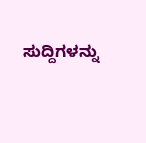ಸುದ್ದಿಗಳನ್ನು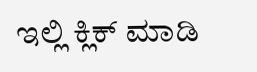ಇಲ್ಲಿ ಕ್ಲಿಕ್ ಮಾಡಿ